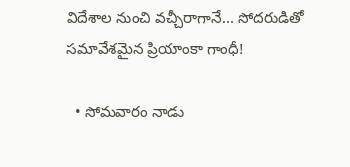విదేశాల నుంచి వచ్చీరాగానే... సోదరుడితో సమావేశమైన ప్రియాంకా గాంధీ!

  • సోమవారం నాడు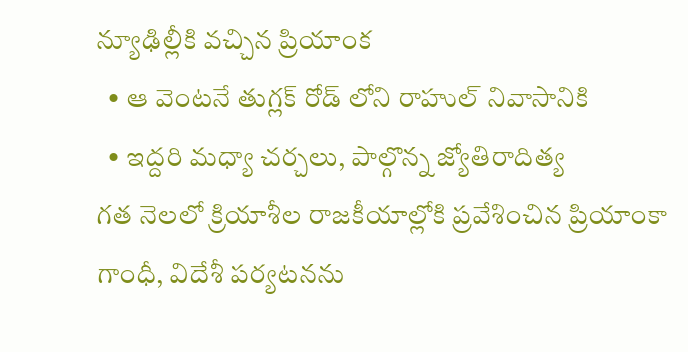న్యూఢిల్లీకి వచ్చిన ప్రియాంక
  • ఆ వెంటనే తుగ్లక్ రోడ్ లోని రాహుల్ నివాసానికి
  • ఇద్దరి మధ్యా చర్చలు, పాల్గొన్న జ్యోతిరాదిత్య
గత నెలలో క్రియాశీల రాజకీయాల్లోకి ప్రవేశించిన ప్రియాంకా గాంధీ, విదేశీ పర్యటనను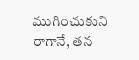ముగించుకుని రాగానే, తన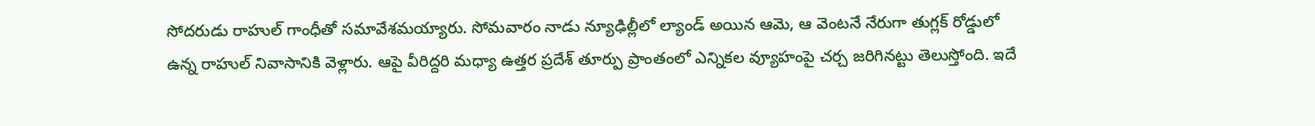సోదరుడు రాహుల్ గాంధీతో సమావేశమయ్యారు. సోమవారం నాడు న్యూఢిల్లీలో ల్యాండ్ అయిన ఆమె, ఆ వెంటనే నేరుగా తుగ్లక్ రోడ్డులో ఉన్న రాహుల్ నివాసానికి వెళ్లారు. ఆపై వీరిద్దరి మధ్యా ఉత్తర ప్రదేశ్ తూర్పు ప్రాంతంలో ఎన్నికల వ్యూహంపై చర్చ జరిగినట్టు తెలుస్తోంది. ఇదే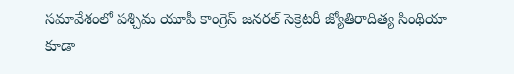సమావేశంలో పశ్చిమ యూపీ కాంగ్రెస్ జనరల్ సెక్రెటరీ జ్యోతిరాదిత్య సింథియా కూడా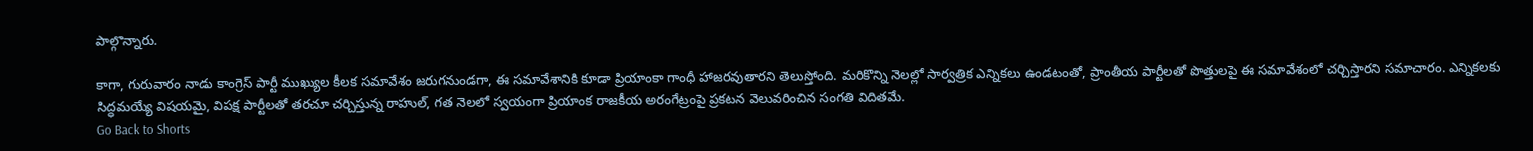పాల్గొన్నారు.

కాగా, గురువారం నాడు కాంగ్రెస్ పార్టీ ముఖ్యుల కీలక సమావేశం జరుగనుండగా, ఈ సమావేశానికి కూడా ప్రియాంకా గాంధీ హాజరవుతారని తెలుస్తోంది. మరికొన్ని నెలల్లో సార్వత్రిక ఎన్నికలు ఉండటంతో, ప్రాంతీయ పార్టీలతో పొత్తులపై ఈ సమావేశంలో చర్చిస్తారని సమాచారం. ఎన్నికలకు సిద్ధమయ్యే విషయమై, విపక్ష పార్టీలతో తరచూ చర్చిస్తున్న రాహుల్, గత నెలలో స్వయంగా ప్రియాంక రాజకీయ అరంగేట్రంపై ప్రకటన వెలువరించిన సంగతి విదితమే.
Go Back to Shorts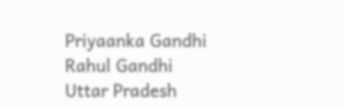Priyaanka Gandhi
Rahul Gandhi
Uttar Pradesh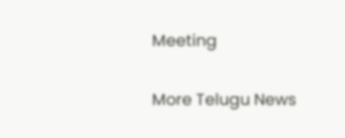Meeting

More Telugu News